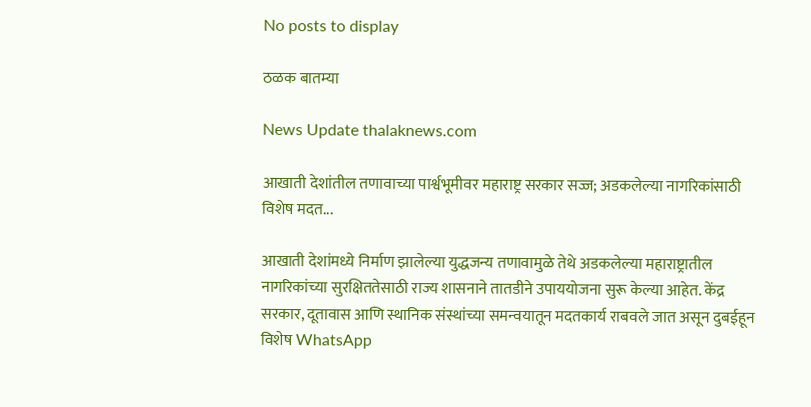No posts to display

ठळक बातम्या

News Update thalaknews.com

आखाती देशांतील तणावाच्या पार्श्वभूमीवर महाराष्ट्र सरकार सज्ज; अडकलेल्या नागरिकांसाठी विशेष मदत...

आखाती देशांमध्ये निर्माण झालेल्या युद्धजन्य तणावामुळे तेथे अडकलेल्या महाराष्ट्रातील नागरिकांच्या सुरक्षिततेसाठी राज्य शासनाने तातडीने उपाययोजना सुरू केल्या आहेत. केंद्र सरकार, दूतावास आणि स्थानिक संस्थांच्या समन्वयातून मदतकार्य राबवले जात असून दुबईहून विशेष WhatsApp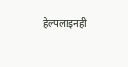हेल्पलाइनही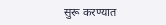सुरू करण्यात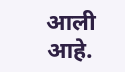आली आहे.